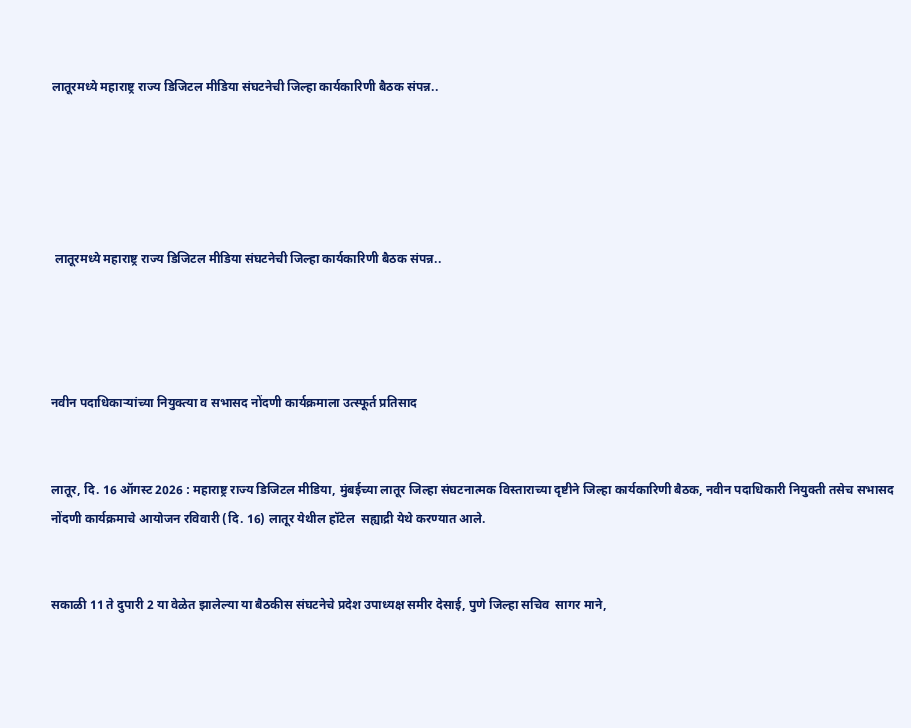लातूरमध्ये महाराष्ट्र राज्य डिजिटल मीडिया संघटनेची जिल्हा कार्यकारिणी बैठक संपन्न..





 लातूरमध्ये महाराष्ट्र राज्य डिजिटल मीडिया संघटनेची जिल्हा कार्यकारिणी बैठक संपन्न..




नवीन पदाधिकाऱ्यांच्या नियुक्त्या व सभासद नोंदणी कार्यक्रमाला उत्स्फूर्त प्रतिसाद


लातूर, दि. 16 ऑगस्ट 2026 : महाराष्ट्र राज्य डिजिटल मीडिया, मुंबईच्या लातूर जिल्हा संघटनात्मक विस्ताराच्या दृष्टीने जिल्हा कार्यकारिणी बैठक, नवीन पदाधिकारी नियुक्ती तसेच सभासद नोंदणी कार्यक्रमाचे आयोजन रविवारी (दि. 16) लातूर येथील हॉटेल  सह्याद्री येथे करण्यात आले.


सकाळी 11 ते दुपारी 2 या वेळेत झालेल्या या बैठकीस संघटनेचे प्रदेश उपाध्यक्ष समीर देसाई, पुणे जिल्हा सचिव  सागर माने,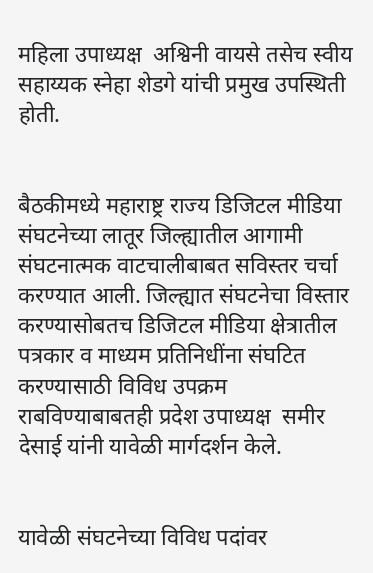महिला उपाध्यक्ष  अश्विनी वायसे तसेच स्वीय सहाय्यक स्नेहा शेडगे यांची प्रमुख उपस्थिती होती.


बैठकीमध्ये महाराष्ट्र राज्य डिजिटल मीडिया संघटनेच्या लातूर जिल्ह्यातील आगामी संघटनात्मक वाटचालीबाबत सविस्तर चर्चा करण्यात आली. जिल्ह्यात संघटनेचा विस्तार करण्यासोबतच डिजिटल मीडिया क्षेत्रातील पत्रकार व माध्यम प्रतिनिधींना संघटित करण्यासाठी विविध उपक्रम राबविण्याबाबतही प्रदेश उपाध्यक्ष  समीर देसाई यांनी यावेळी मार्गदर्शन केले.


यावेळी संघटनेच्या विविध पदांवर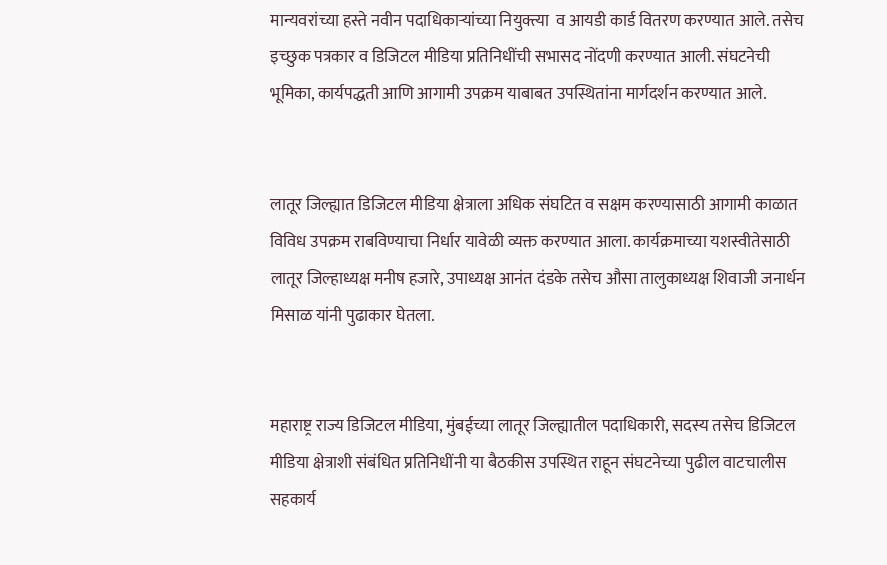मान्यवरांच्या हस्ते नवीन पदाधिकाऱ्यांच्या नियुक्त्या  व आयडी कार्ड वितरण करण्यात आले. तसेच इच्छुक पत्रकार व डिजिटल मीडिया प्रतिनिधींची सभासद नोंदणी करण्यात आली. संघटनेची भूमिका, कार्यपद्धती आणि आगामी उपक्रम याबाबत उपस्थितांना मार्गदर्शन करण्यात आले.


लातूर जिल्ह्यात डिजिटल मीडिया क्षेत्राला अधिक संघटित व सक्षम करण्यासाठी आगामी काळात विविध उपक्रम राबविण्याचा निर्धार यावेळी व्यक्त करण्यात आला. कार्यक्रमाच्या यशस्वीतेसाठी लातूर जिल्हाध्यक्ष मनीष हजारे, उपाध्यक्ष आनंत दंडके तसेच औसा तालुकाध्यक्ष शिवाजी जनार्धन मिसाळ यांनी पुढाकार घेतला.


महाराष्ट्र राज्य डिजिटल मीडिया, मुंबईच्या लातूर जिल्ह्यातील पदाधिकारी, सदस्य तसेच डिजिटल मीडिया क्षेत्राशी संबंधित प्रतिनिधींनी या बैठकीस उपस्थित राहून संघटनेच्या पुढील वाटचालीस सहकार्य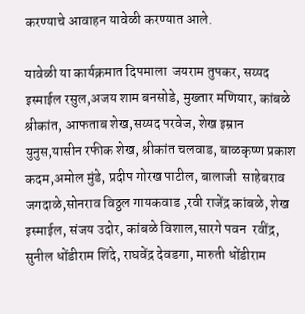करण्याचे आवाहन यावेळी करण्यात आले.

यावेळी या कार्यक्रमात दिपमाला  जयराम तुपकर, सय्यद इस्माईल रसुल,अजय शाम बनसोडे, मुख्तार मणियार, कांबळे श्रीकांत, आफताब शेख,सय्यद परवेज, शेख इम्रान युनुस,यासीन रफीक शेख, श्रीकांत चलवाड, बाळकृष्ण प्रकाश कदम,अमोल मुंडे, प्रदीप गोरख पाटील, बालाजी  साहेबराव जगदाळे,सोनराव विठ्ठल गायकवाड ,रवी राजेंद्र कांबळे, शेख इस्माईल, संजय उदोर, कांबळे विशाल,सारगे पवन  रवींद्र, सुनील धोंडीराम शिंदे, राघवेंद्र देवडगा, मारुती धोंडीराम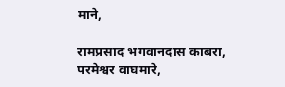माने,

रामप्रसाद भगवानदास काबरा, परमेश्वर वाघमारे,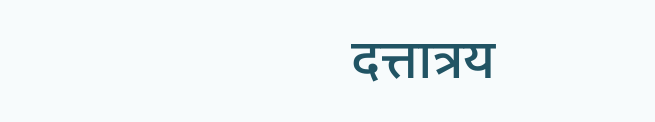दत्तात्रय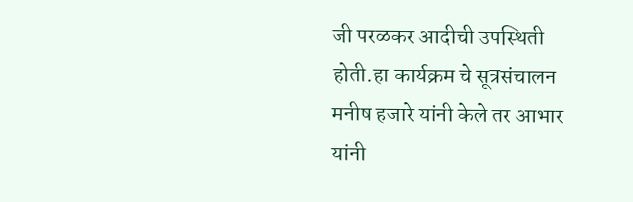जी परळकर आदीची उपस्थिती होती.हा कार्यक्रम चे सूत्रसंचालन मनीष हजारे यांनी केले तर आभार यांनी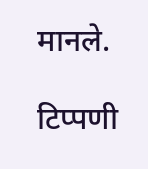मानले.

टिप्पणी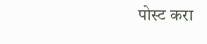पोस्ट करा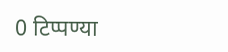0 टिप्पण्या